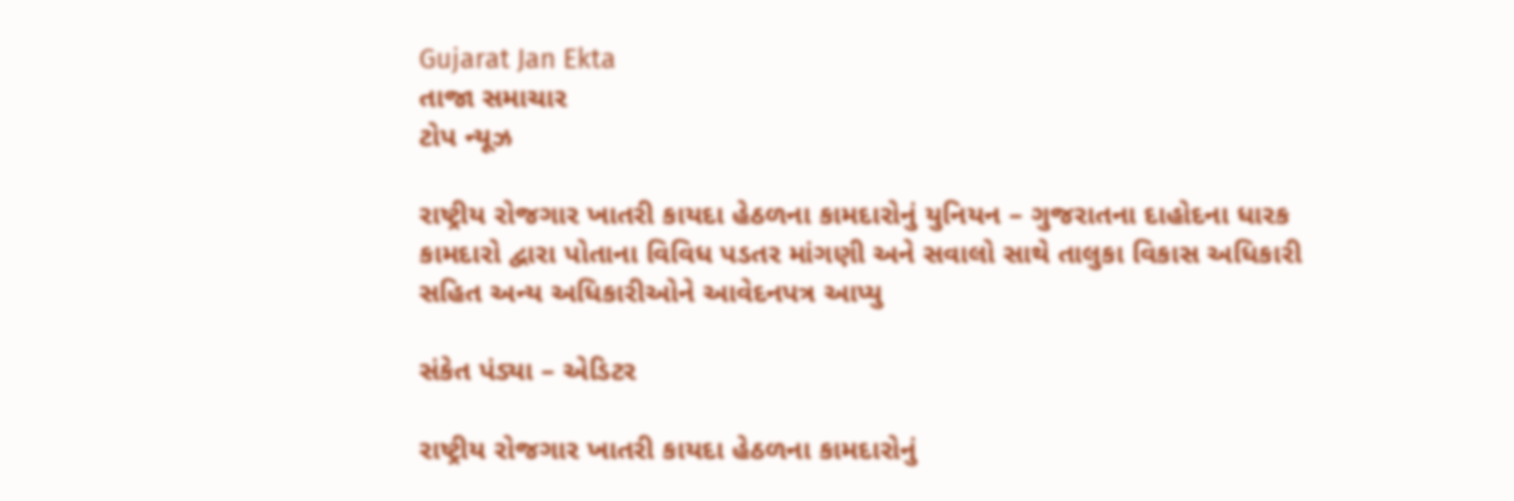Gujarat Jan Ekta
તાજા સમાચાર
ટોપ ન્યૂઝ

રાષ્ટ્રીય રોજગાર ખાતરી કાયદા હેઠળના કામદારોનું યુનિયન – ગુજરાતના દાહોદના ધારક કામદારો દ્વારા પોતાના વિવિધ પડતર માંગણી અને સવાલો સાથે તાલુકા વિકાસ અધિકારી સહિત અન્ય અધિકારીઓને આવેદનપત્ર આપ્યુ

સંકેત પંડ્યા – એડિટર

રાષ્ટ્રીય રોજગાર ખાતરી કાયદા હેઠળના કામદારોનું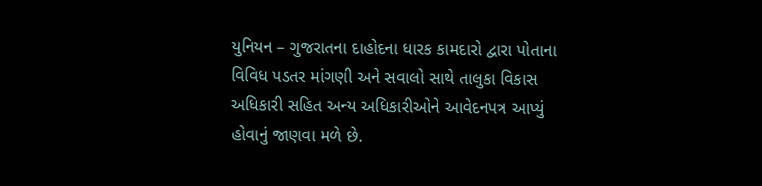યુનિયન – ગુજરાતના દાહોદના ધારક કામદારો દ્વારા પોતાના વિવિધ પડતર માંગણી અને સવાલો સાથે તાલુકા વિકાસ અધિકારી સહિત અન્ય અધિકારીઓને આવેદનપત્ર આપ્યું હોવાનું જાણવા મળે છે.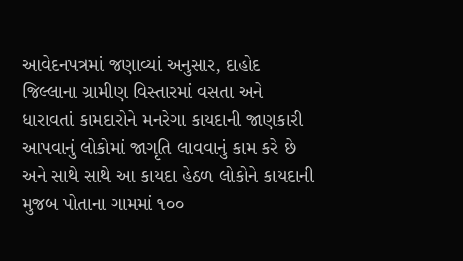આવેદનપત્રમાં જણાવ્યાં અનુસાર, દાહોદ જિલ્લાના ગ્રામીણ વિસ્તારમાં વસતા અને ધારાવતાં કામદારોને મનરેગા કાયદાની જાણકારી આપવાનું લોકોમાં જાગૃતિ લાવવાનું કામ કરે છે અને સાથે સાથે આ કાયદા હેઠળ લોકોને કાયદાની મુજબ પોતાના ગામમાં ૧૦૦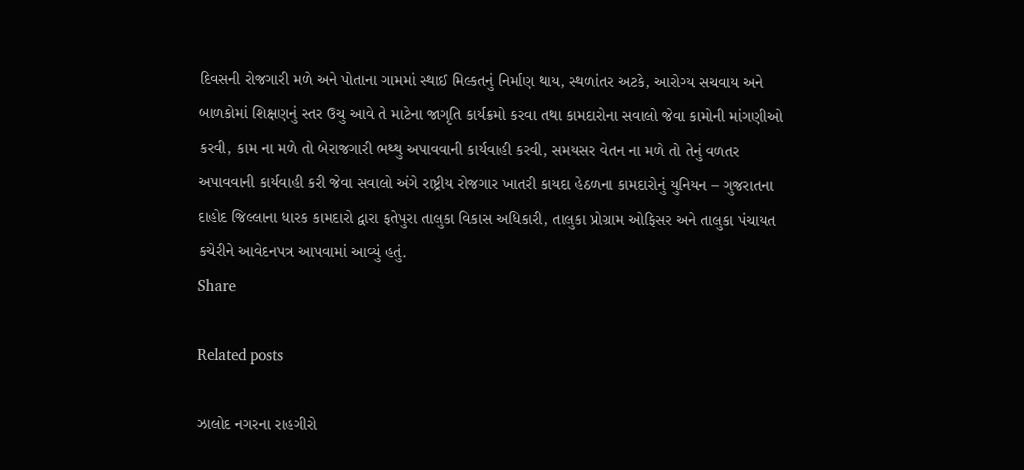દિવસની રોજગારી મળે અને પોતાના ગામમાં સ્થાઈ મિલ્કતનું નિર્માણ થાય, સ્થળાંતર અટકે, આરોગ્ય સચવાય અને બાળકોમાં શિક્ષણનું સ્તર ઉચુ આવે તે માટેના જાગૃતિ કાર્યક્રમો કરવા તથા કામદારોના સવાલો જેવા કામોની માંગણીઓ કરવી, કામ ના મળે તો બેરાજગારી ભથ્થુ અપાવવાની કાર્યવાહી કરવી, સમયસર વેતન ના મળે તો તેનું વળતર અપાવવાની કાર્યવાહી કરી જેવા સવાલો અંગે રાષ્ટ્રીય રોજગાર ખાતરી કાયદા હેઠળના કામદારોનું યુનિયન – ગુજરાતના દાહોદ જિલ્લાના ધારક કામદારો દ્વારા ફતેપુરા તાલુકા વિકાસ અધિકારી, તાલુકા પ્રોગ્રામ ઓફિસર અને તાલુકા પંચાયત કચેરીને આવેદનપત્ર આપવામાં આવ્યું હતું.
Share

Related posts

ઝાલોદ નગરના રાહગીરો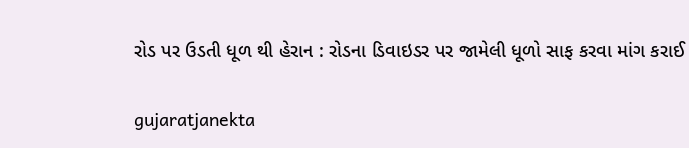રોડ પર ઉડતી ધૂળ થી હેરાન : રોડના ડિવાઇડર પર જામેલી ધૂળો સાફ કરવા માંગ કરાઈ

gujaratjanekta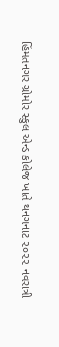હિંમતનગર ગ્રોમોર સ્કુલ એન્ડ કોલેજ ખાતે થનગનાટ ૨૦૨૨ નવરાત્રી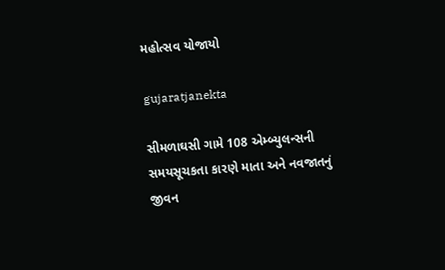મહોત્સવ યોજાયો

gujaratjanekta

સીમળાઘસી ગામે 108 એમ્બ્યુલન્સની સમયસૂચકતા કારણે માતા અને નવજાતનું જીવન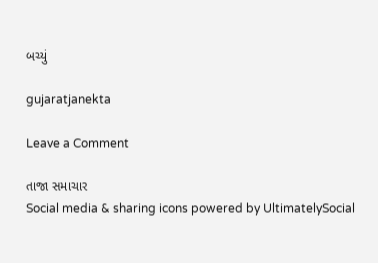બચ્યું

gujaratjanekta

Leave a Comment

તાજા સમાચાર
Social media & sharing icons powered by UltimatelySocial